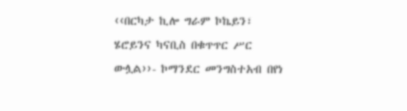‹‹በርካታ ኪሎ ግራም ኮኬይን፣ ሄሮይንና ካናቢስ በቁጥጥር ሥር ውሏል››- ኮማንደር መንግስተአብ በየነ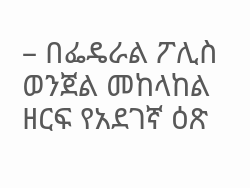– በፌዴራል ፖሊስ ወንጀል መከላከል ዘርፍ የአደገኛ ዕጽ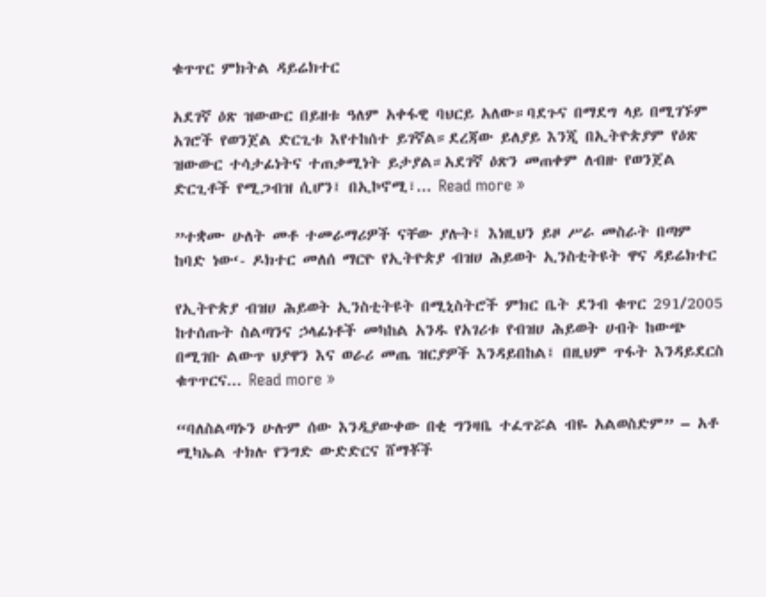ቁጥጥር ምክትል ዳይሬክተር

አደገኛ ዕጽ ዝውውር በይዘቱ ዓለም አቀፋዊ ባህርይ አለው።ባደጉና በማደግ ላይ በሚገኙም አገሮች የወንጀል ድርጊቱ እየተከሰተ ይገኛል።ደረጃው ይለያይ እንጂ በኢትዮጵያም የዕጽ ዝውውር ተሳታፊነትና ተጠቃሚነት ይታያል።አደገኛ ዕጽን መጠቀም ለብዙ የወንጀል ድርጊቶች የሚጋብዝ ሲሆን፤ በኢኮኖሚ፣... Read more »

”ተቋሙ ሁለት መቶ ተመራማሪዎች ናቸው ያሉት፤ እነዚህን ይዞ ሥራ መስራት በጣም ከባድ ነው‘- ዶክተር መለሰ ማርዮ የኢትዮጵያ ብዝሀ ሕይወት ኢንስቲትዩት ዋና ዳይሬክተር

የኢትዮጵያ ብዝሀ ሕይወት ኢንስቲትዩት በሚኒስትሮች ምክር ቤት ደንብ ቁጥር 291/2005 ከተሰጡት ስልጣንና ኃላፊነቶች መካከል አንዱ የአገሪቱ የብዝሀ ሕይወት ሀብት ከውጭ በሚገቡ ልውጥ ህያዋን እና ወራሪ መጤ ዝርያዎች እንዳይበከል፤ በዚህም ጥፋት እንዳይደርስ ቁጥጥርና... Read more »

“ባለስልጣኑን ሁሉም ሰው እንዲያውቀው በቂ ግንዛቤ ተፈጥሯል ብዬ አልወስድም” – አቶ ሚካኤል ተክሉ የንግድ ውድድርና ሸማቾች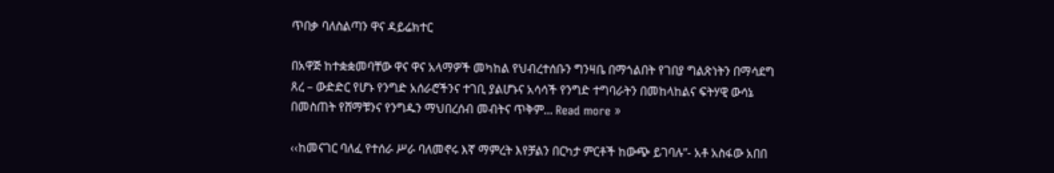ጥበቃ ባለስልጣን ዋና ዳይሬክተር

በአዋጅ ከተቋቋመባቸው ዋና ዋና አላማዎች መካከል የህብረተሰቡን ግንዛቤ በማጎልበት የገበያ ግልጽነትን በማሳደግ ጸረ – ውድድር የሆኑ የንግድ አሰራሮችንና ተገቢ ያልሆኑና አሳሳች የንግድ ተግባራትን በመከላከልና ፍትሃዊ ውሳኔ በመስጠት የሸማቹንና የንግዱን ማህበረሰብ መብትና ጥቅም... Read more »

‹‹ከመናገር ባለፈ የተሰራ ሥራ ባለመኖሩ እኛ ማምረት እየቻልን በርካታ ምርቶች ከውጭ ይገባሉ”- አቶ አስፋው አበበ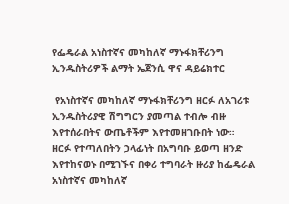የፌዴራል አነስተኛና መካከለኛ ማኑፋክቸሪንግ ኢንዱስትሪዎች ልማት ኤጀንሲ ዋና ዳይሬክተር

 የአነስተኛና መካከለኛ ማኑፋክቸሪንግ ዘርፉ ለአገሪቱ ኢንዱስትሪያዊ ሽግግርን ያመጣል ተብሎ ብዙ እየተሰራበትና ውጤቶችም እየተመዘገቡበት ነው። ዘርፉ የተጣለበትን ኃላፊነት በአግባቡ ይወጣ ዘንድ እየተከናወኑ በሚገኙና በቀሪ ተግባራት ዙሪያ ከፌዴራል አነስተኛና መካከለኛ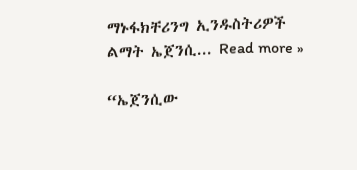ማኑፋክቸሪንግ ኢንዱስትሪዎች ልማት ኤጀንሲ... Read more »

“ኤጀንሲው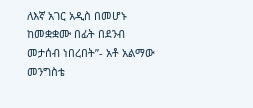ለእኛ አገር አዲስ በመሆኑ ከመቋቋሙ በፊት በደንብ መታሰብ ነበረበት”- አቶ አልማው መንግስቴ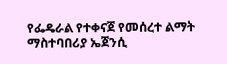የፌዴራል የተቀናጀ የመሰረተ ልማት ማስተባበሪያ ኤጀንሲ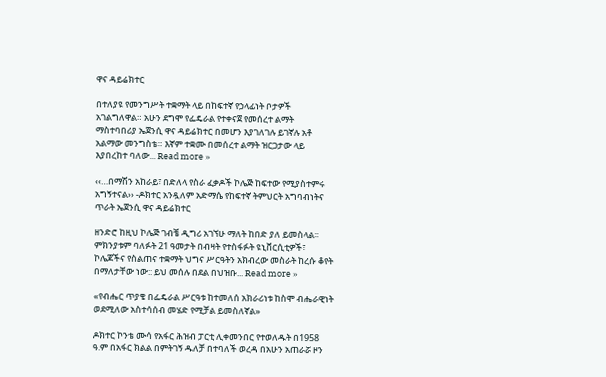ዋና ዳይሬክተር

በተለያዩ የመንግሥት ተቋማት ላይ በከፍተኛ የኃላፊነት ቦታዎች አገልግለዋል። አሁን ደግሞ የፌዴራል የተቀናጀ የመሰረተ ልማት ማስተባበሪያ ኤጀንሲ ዋና ዳይሬክተር በመሆን እያገለገሉ ይገኛሉ አቶ አልማው መንግስቴ። እኛም ተቋሙ በመሰረተ ልማት ዝርጋታው ላይ እያበረከተ ባለው... Read more »

‹‹…በማሽን አከራይ፣ በድለላ የስራ ፈቃዶች ኮሌጅ ከፍተው የሚያስተምሩ አግኝተናል›› -ዶክተር አንዷለም አድማሴ የከፍተኛ ትምህርት አግባብነትና ጥራት ኤጀንሲ ዋና ዳይሬክተር

ዘንድሮ ከዚህ ኮሌጅ ገብቼ ዲግሪ አገኘሁ ማለት ከበድ ያለ ይመስላል፡፡ ምክንያቱም ባለፉት 21 ዓመታት በብዛት የተስፋፉት ዩኒቨርሲቲዎች፣ ኮሌጆችና የስልጠና ተቋማት ህግና ሥርዓትን አክብረው መስራት ከረሱ ቆየት በማለታቸው ነው:: ይህ መሰሉ በደል በህዝቡ... Read more »

«የብሔር ጥያቄ በፌዴራል ሥርዓቱ ከተመለሰ አክራሪነቱ ከስሞ ብሔራዊነት ወደሚለው አስተሳሰብ መሄድ የሚቻል ይመስለኛል»

ዶክተር ኮንቴ ሙሳ የአፋር ሕዝብ ፓርቲ ሊቀመንበር የተወለዱት በ1958 ዓ.ም በአፋር ክልል በምትገኝ ዱለቻ በተባለች ወረዳ በአሁን አጠራሯ ዞን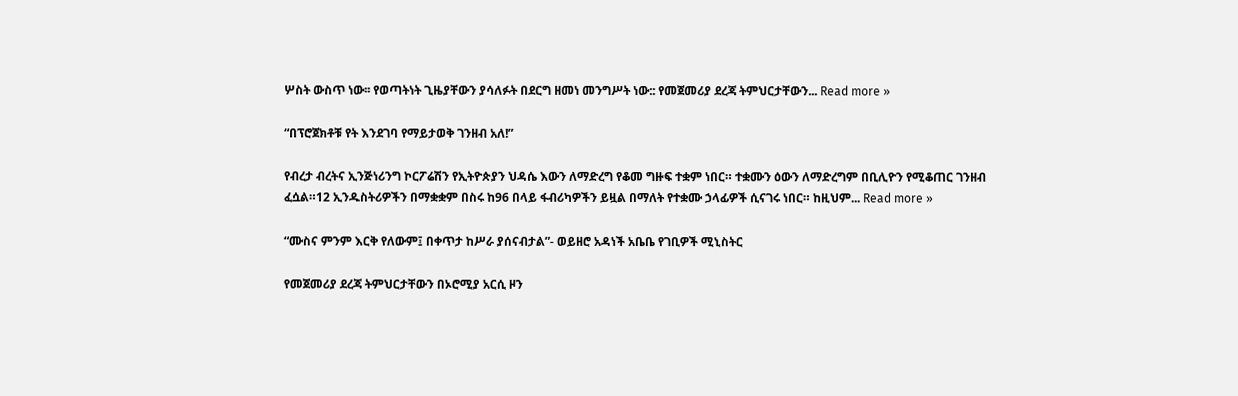ሦስት ውስጥ ነው፡፡ የወጣትነት ጊዜያቸውን ያሳለፉት በደርግ ዘመነ መንግሥት ነው:: የመጀመሪያ ደረጃ ትምህርታቸውን... Read more »

“በፕሮጀክቶቹ የት እንደገባ የማይታወቅ ገንዘብ አለ!”

የብረታ ብረትና ኢንጅነሪንግ ኮርፖሬሽን የኢትዮጵያን ህዳሴ እውን ለማድረግ የቆመ ግዙፍ ተቋም ነበር። ተቋሙን ዕውን ለማድረግም በቢሊዮን የሚቆጠር ገንዘብ ፈሷል።12 ኢንዱስትሪዎችን በማቋቋም በስሩ ከ96 በላይ ፋብሪካዎችን ይዟል በማለት የተቋሙ ኃላፊዎች ሲናገሩ ነበር። ከዚህም... Read more »

“ሙስና ምንም እርቅ የለውም፤ በቀጥታ ከሥራ ያሰናብታል”- ወይዘሮ አዳነች አቤቤ የገቢዎች ሚኒስትር

የመጀመሪያ ደረጃ ትምህርታቸውን በኦሮሚያ አርሲ ዞን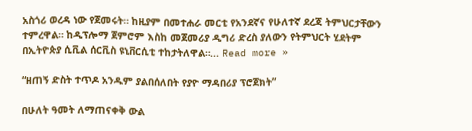አስጎሪ ወረዳ ነው የጀመሩት። ከዚያም በመተሐራ መርቲ የአንደኛና የሁለተኛ ደረጃ ትምህርታቸውን ተምረዋል። ከዲፕሎማ ጀምሮም እስከ መጀመሪያ ዲግሪ ድረስ ያለውን የትምህርት ሂደትም በኢትዮጵያ ሲቪል ሰርቪስ ዩኒቨርሲቲ ተከታትለዋል።... Read more »

“ዘጠኝ ድስት ተጥዶ አንዱም ያልበሰለበት የያዮ ማዳበሪያ ፕሮጀክት”

በሁለት ዓመት ለማጠናቀቅ ውል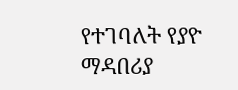የተገባለት የያዮ ማዳበሪያ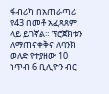ፋብሪካ በአጠራጣሪ የ43 በመቶ አፈጻጸም ላይ ይገኛል። ፕሮጀክቱን ለማጠናቀቅና ለባንክ ወለድ የተያዘው 10 ነጥብ 6 ቢሊዮን ብር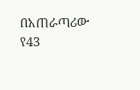በአጠራጣሪው የ43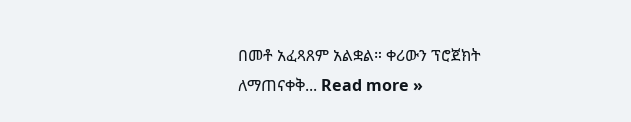በመቶ አፈጻጸም አልቋል። ቀሪውን ፕሮጀክት ለማጠናቀቅ... Read more »